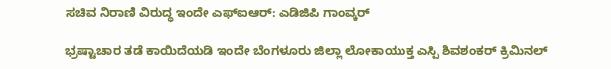ಸಚಿವ ನಿರಾಣಿ ವಿರುದ್ಧ ಇಂದೇ ಎಫ್ಐಆರ್: ಎಡಿಜಿಪಿ ಗಾಂವ್ಕರ್

ಭ್ರಷ್ಟಾಚಾರ ತಡೆ ಕಾಯಿದೆಯಡಿ ಇಂದೇ ಬೆಂಗಳೂರು ಜಿಲ್ಲಾ ಲೋಕಾಯುಕ್ತ ಎಸ್ಪಿ ಶಿವಶಂಕರ್ ಕ್ರಿಮಿನಲ್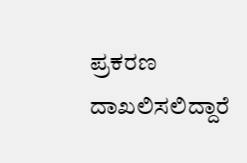ಪ್ರಕರಣ ದಾಖಲಿಸಲಿದ್ದಾರೆ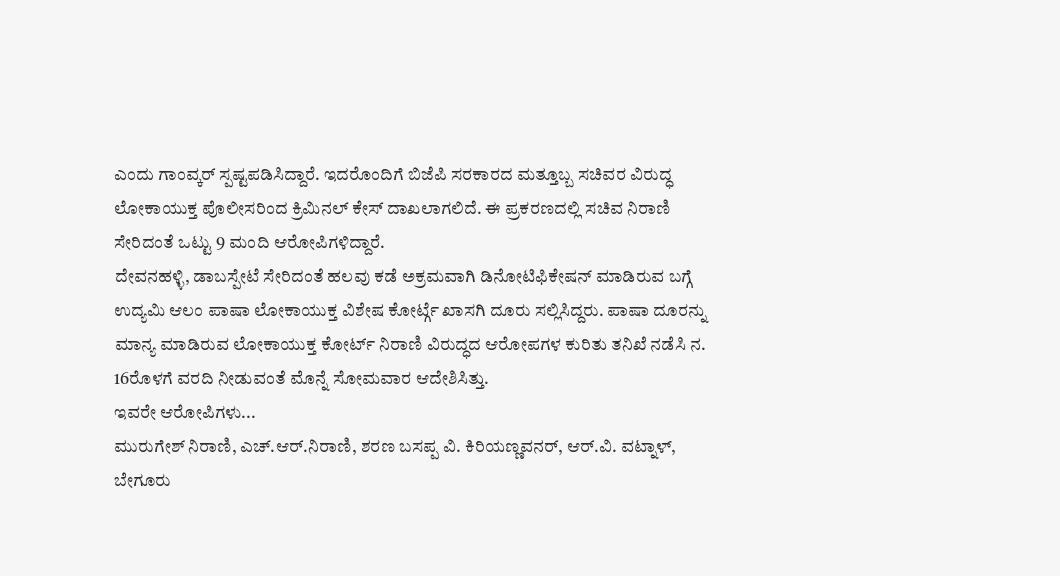ಎಂದು ಗಾಂವ್ಕರ್ ಸ್ಪಷ್ಟಪಡಿಸಿದ್ದಾರೆ. ಇದರೊಂದಿಗೆ ಬಿಜೆಪಿ ಸರಕಾರದ ಮತ್ತೂಬ್ಬ ಸಚಿವರ ವಿರುದ್ಧ ಲೋಕಾಯುಕ್ತ ಪೊಲೀಸರಿಂದ ಕ್ರಿಮಿನಲ್ ಕೇಸ್ ದಾಖಲಾಗಲಿದೆ. ಈ ಪ್ರಕರಣದಲ್ಲಿ ಸಚಿವ ನಿರಾಣಿ ಸೇರಿದಂತೆ ಒಟ್ಟು 9 ಮಂದಿ ಆರೋಪಿಗಳಿದ್ದಾರೆ.
ದೇವನಹಳ್ಳಿ, ಡಾಬಸ್ಪೇಟೆ ಸೇರಿದಂತೆ ಹಲವು ಕಡೆ ಅಕ್ರಮವಾಗಿ ಡಿನೋಟಿಫಿಕೇಷನ್ ಮಾಡಿರುವ ಬಗ್ಗೆ ಉದ್ಯಮಿ ಆಲಂ ಪಾಷಾ ಲೋಕಾಯುಕ್ತ ವಿಶೇಷ ಕೋರ್ಟ್ಗೆ ಖಾಸಗಿ ದೂರು ಸಲ್ಲಿಸಿದ್ದರು. ಪಾಷಾ ದೂರನ್ನು ಮಾನ್ಯ ಮಾಡಿರುವ ಲೋಕಾಯುಕ್ತ ಕೋರ್ಟ್ ನಿರಾಣಿ ವಿರುದ್ಧದ ಆರೋಪಗಳ ಕುರಿತು ತನಿಖೆ ನಡೆಸಿ ನ. 16ರೊಳಗೆ ವರದಿ ನೀಡುವಂತೆ ಮೊನ್ನೆ ಸೋಮವಾರ ಆದೇಶಿಸಿತ್ತು.
ಇವರೇ ಆರೋಪಿಗಳು...
ಮುರುಗೇಶ್ ನಿರಾಣಿ, ಎಚ್.ಆರ್.ನಿರಾಣಿ, ಶರಣ ಬಸಪ್ಪ ವಿ. ಕಿರಿಯಣ್ಣವನರ್, ಆರ್.ವಿ. ವಟ್ನಾಳ್, ಬೇಗೂರು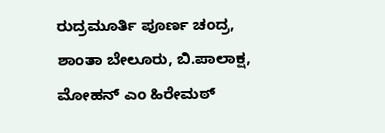ರುದ್ರಮೂರ್ತಿ ಪೂರ್ಣ ಚಂದ್ರ, ಶಾಂತಾ ಬೇಲೂರು, ಬಿ.ಪಾಲಾಕ್ಷ, ಮೋಹನ್ ಎಂ ಹಿರೇಮಠ್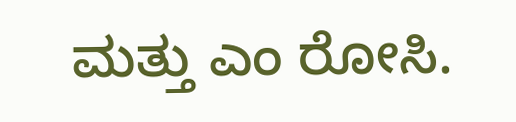ಮತ್ತು ಎಂ ರೋಸಿ.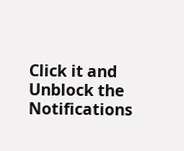Click it and Unblock the Notifications